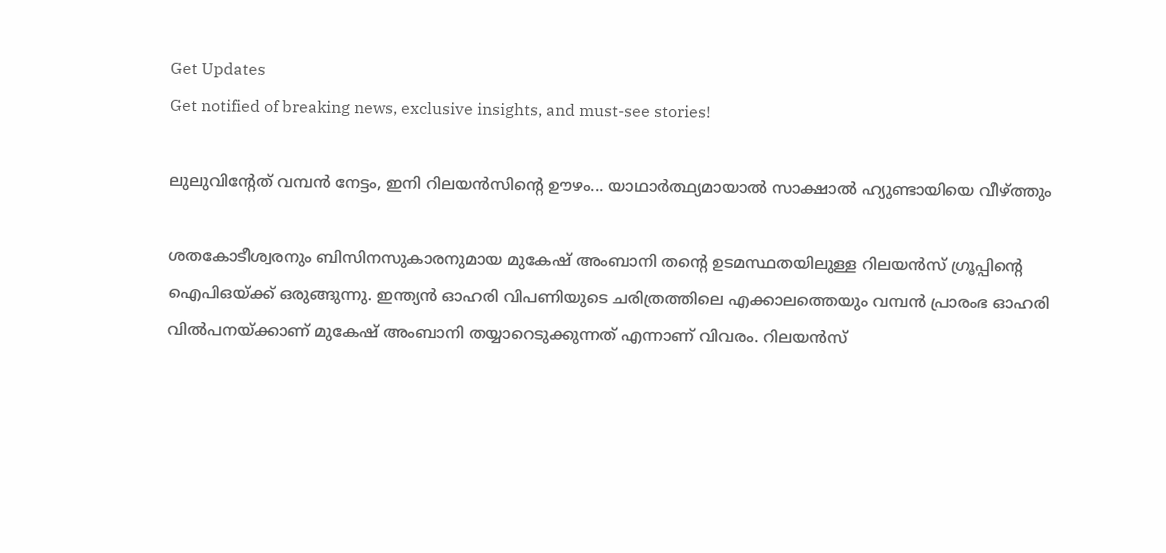Get Updates
Get notified of breaking news, exclusive insights, and must-see stories!

ലുലുവിന്റേത് വമ്പന്‍ നേട്ടം, ഇനി റിലയന്‍സിന്റെ ഊഴം... യാഥാര്‍ത്ഥ്യമായാല്‍ സാക്ഷാല്‍ ഹ്യുണ്ടായിയെ വീഴ്ത്തും

ശതകോടീശ്വരനും ബിസിനസുകാരനുമായ മുകേഷ് അംബാനി തന്റെ ഉടമസ്ഥതയിലുള്ള റിലയന്‍സ് ഗ്രൂപ്പിന്റെ ഐപിഒയ്ക്ക് ഒരുങ്ങുന്നു. ഇന്ത്യന്‍ ഓഹരി വിപണിയുടെ ചരിത്രത്തിലെ എക്കാലത്തെയും വമ്പന്‍ പ്രാരംഭ ഓഹരി വില്‍പനയ്ക്കാണ് മുകേഷ് അംബാനി തയ്യാറെടുക്കുന്നത് എന്നാണ് വിവരം. റിലയന്‍സ്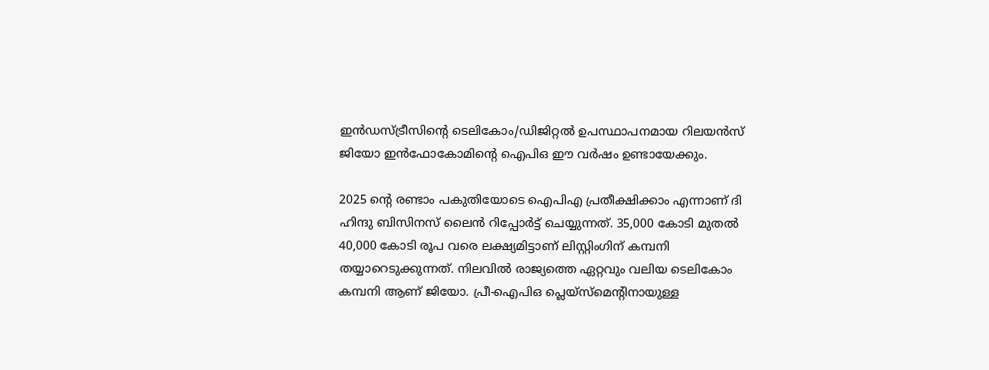ഇന്‍ഡസ്ട്രീസിന്റെ ടെലികോം/ഡിജിറ്റല്‍ ഉപസ്ഥാപനമായ റിലയന്‍സ് ജിയോ ഇന്‍ഫോകോമിന്റെ ഐപിഒ ഈ വര്‍ഷം ഉണ്ടായേക്കും.

2025 ന്റെ രണ്ടാം പകുതിയോടെ ഐപിഎ പ്രതീക്ഷിക്കാം എന്നാണ് ദി ഹിന്ദു ബിസിനസ് ലൈന്‍ റിപ്പോര്‍ട്ട് ചെയ്യുന്നത്. 35,000 കോടി മുതല്‍ 40,000 കോടി രൂപ വരെ ലക്ഷ്യമിട്ടാണ് ലിസ്റ്റിംഗിന് കമ്പനി തയ്യാറെടുക്കുന്നത്. നിലവില്‍ രാജ്യത്തെ ഏറ്റവും വലിയ ടെലികോം കമ്പനി ആണ് ജിയോ. പ്രീ-ഐപിഒ പ്ലെയ്സ്മെന്റിനായുള്ള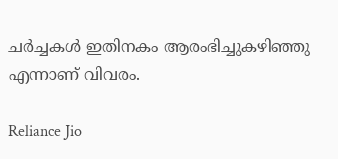ചര്‍ച്ചകള്‍ ഇതിനകം ആരംഭിച്ചുകഴിഞ്ഞു എന്നാണ് വിവരം.

Reliance Jio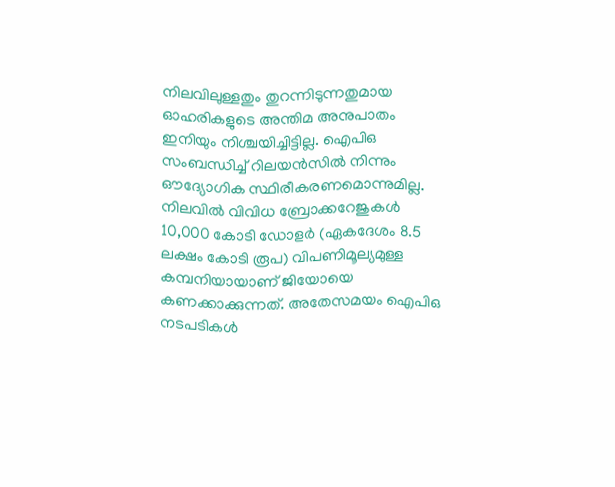നിലവിലുള്ളതും തുറന്നിടുന്നതുമായ ഓഹരികളുടെ അന്തിമ അനുപാതം ഇനിയും നിശ്ചയിച്ചിട്ടില്ല. ഐപിഒ സംബന്ധിച്ച് റിലയന്‍സില്‍ നിന്നും ഔദ്യോഗിക സ്ഥിരീകരണമൊന്നുമില്ല. നിലവില്‍ വിവിധ ബ്രോക്കറേജുകള്‍ 10,000 കോടി ഡോളര്‍ (ഏകദേശം 8.5 ലക്ഷം കോടി രൂപ) വിപണിമൂല്യമുള്ള കമ്പനിയായാണ് ജിയോയെ കണക്കാക്കുന്നത്. അതേസമയം ഐപിഒ നടപടികള്‍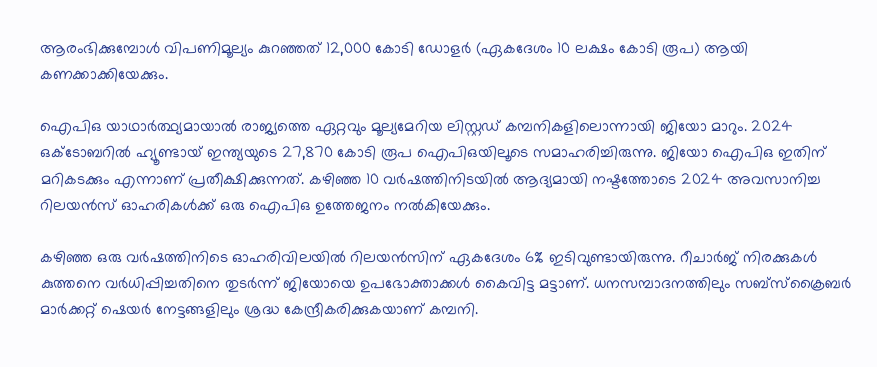ആരംഭിക്കുമ്പോള്‍ വിപണിമൂല്യം കുറഞ്ഞത് 12,000 കോടി ഡോളര്‍ (ഏകദേശം 10 ലക്ഷം കോടി രൂപ) ആയി കണക്കാക്കിയേക്കും.

ഐപിഒ യാഥാര്‍ത്ഥ്യമായാല്‍ രാജ്യത്തെ ഏറ്റവും മൂല്യമേറിയ ലിസ്റ്റഡ് കമ്പനികളിലൊന്നായി ജിയോ മാറും. 2024 ഒക്ടോബറില്‍ ഹ്യൂണ്ടായ് ഇന്ത്യയുടെ 27,870 കോടി രൂപ ഐപിഒയിലൂടെ സമാഹരിച്ചിരുന്നു. ജിയോ ഐപിഒ ഇതിന് മറികടക്കും എന്നാണ് പ്രതീക്ഷിക്കുന്നത്. കഴിഞ്ഞ 10 വര്‍ഷത്തിനിടയില്‍ ആദ്യമായി നഷ്ടത്തോടെ 2024 അവസാനിച്ച റിലയന്‍സ് ഓഹരികള്‍ക്ക് ഒരു ഐപിഒ ഉത്തേജനം നല്‍കിയേക്കും.

കഴിഞ്ഞ ഒരു വര്‍ഷത്തിനിടെ ഓഹരിവിലയില്‍ റിലയന്‍സിന് ഏകദേശം 6% ഇടിവുണ്ടായിരുന്നു. റീചാര്‍ജ് നിരക്കുകള്‍ കുത്തനെ വര്‍ധിപ്പിച്ചതിനെ തുടര്‍ന്ന് ജിയോയെ ഉപഭോക്താക്കള്‍ കൈവിട്ട മട്ടാണ്. ധനസമ്പാദനത്തിലും സബ്സ്‌ക്രൈബര്‍ മാര്‍ക്കറ്റ് ഷെയര്‍ നേട്ടങ്ങളിലും ശ്രദ്ധ കേന്ദ്രീകരിക്കുകയാണ് കമ്പനി.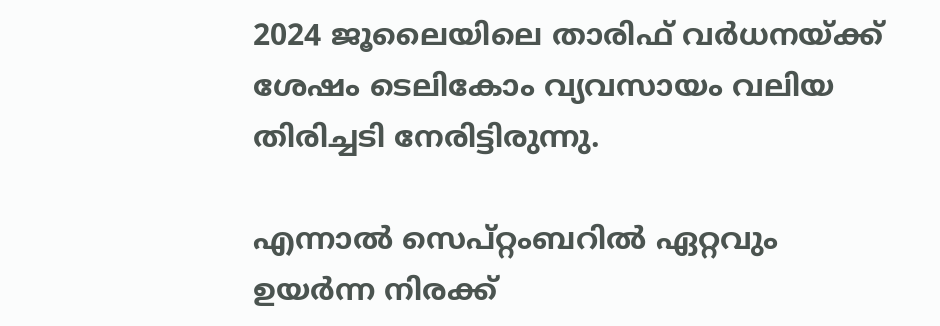2024 ജൂലൈയിലെ താരിഫ് വര്‍ധനയ്ക്ക് ശേഷം ടെലികോം വ്യവസായം വലിയ തിരിച്ചടി നേരിട്ടിരുന്നു.

എന്നാല്‍ സെപ്റ്റംബറില്‍ ഏറ്റവും ഉയര്‍ന്ന നിരക്ക്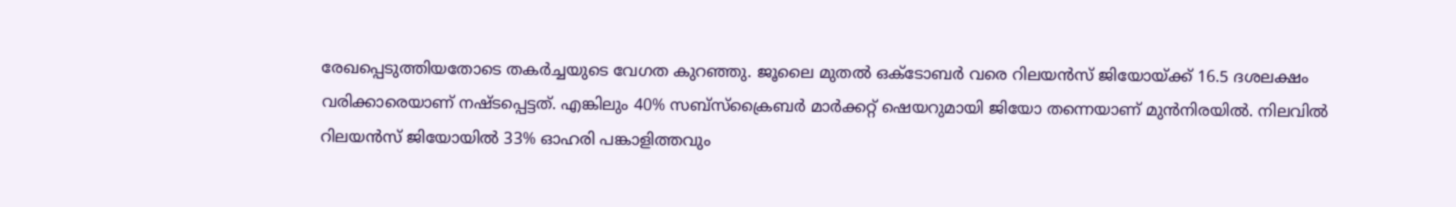രേഖപ്പെടുത്തിയതോടെ തകര്‍ച്ചയുടെ വേഗത കുറഞ്ഞു. ജൂലൈ മുതല്‍ ഒക്ടോബര്‍ വരെ റിലയന്‍സ് ജിയോയ്ക്ക് 16.5 ദശലക്ഷം വരിക്കാരെയാണ് നഷ്ടപ്പെട്ടത്. എങ്കിലും 40% സബ്സ്‌ക്രൈബര്‍ മാര്‍ക്കറ്റ് ഷെയറുമായി ജിയോ തന്നെയാണ് മുന്‍നിരയില്‍. നിലവില്‍ റിലയന്‍സ് ജിയോയില്‍ 33% ഓഹരി പങ്കാളിത്തവും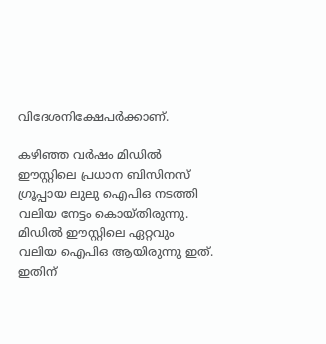വിദേശനിക്ഷേപര്‍ക്കാണ്.

കഴിഞ്ഞ വര്‍ഷം മിഡില്‍ ഈസ്റ്റിലെ പ്രധാന ബിസിനസ് ഗ്രൂപ്പായ ലുലു ഐപിഒ നടത്തി വലിയ നേട്ടം കൊയ്തിരുന്നു. മിഡില്‍ ഈസ്റ്റിലെ ഏറ്റവും വലിയ ഐപിഒ ആയിരുന്നു ഇത്. ഇതിന്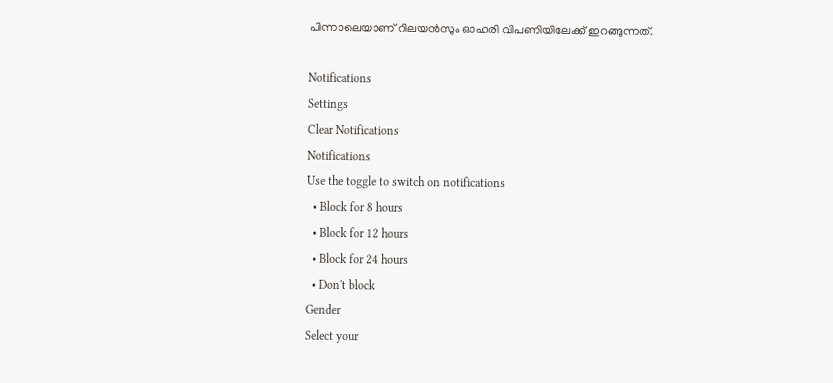പിന്നാലെയാണ് റിലയന്‍സും ഓഹരി വിപണിയിലേക്ക് ഇറങ്ങുന്നത്.

Notifications
Settings
Clear Notifications
Notifications
Use the toggle to switch on notifications
  • Block for 8 hours
  • Block for 12 hours
  • Block for 24 hours
  • Don't block
Gender
Select your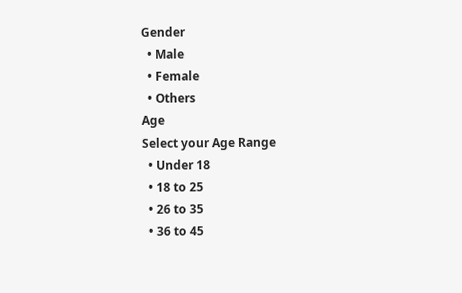Gender
  • Male
  • Female
  • Others
Age
Select your Age Range
  • Under 18
  • 18 to 25
  • 26 to 35
  • 36 to 45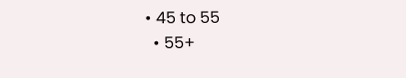• 45 to 55
  • 55+